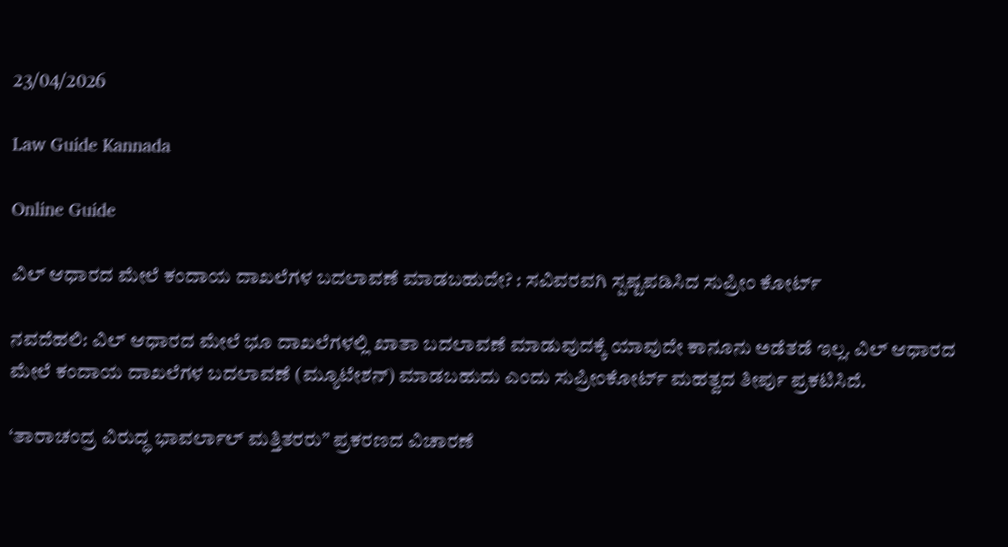23/04/2026

Law Guide Kannada

Online Guide

ವಿಲ್ ಆಧಾರದ ಮೇಲೆ ಕಂದಾಯ ದಾಖಲೆಗಳ ಬದಲಾವಣೆ ಮಾಡಬಹುದೇ? : ಸವಿವರವಗಿ ಸ್ಪಷ್ಟಪಡಿಸಿದ ಸುಪ್ರೀಂ ಕೋರ್ಟ್

ನವದೆಹಲಿ: ವಿಲ್ ಆಧಾರದ ಮೇಲೆ ಭೂ ದಾಖಲೆಗಳಲ್ಲಿ ಖಾತಾ ಬದಲಾವಣೆ ಮಾಡುವುದಕ್ಕೆ ಯಾವುದೇ ಕಾನೂನು ಅಡೆತಡೆ ಇಲ್ಲ. ವಿಲ್ ಆಧಾರದ ಮೇಲೆ ಕಂದಾಯ ದಾಖಲೆಗಳ ಬದಲಾವಣೆ (ಮ್ಯೂಟೇಶನ್) ಮಾಡಬಹುದು ಎಂದು ಸುಪ್ರೀಂಕೋರ್ಟ್ ಮಹತ್ವದ ತೀರ್ಪು ಪ್ರಕಟಿಸಿದೆ.

‘ತಾರಾಚಂದ್ರ ವಿರುದ್ಧ ಭಾವರ್ಲಾಲ್ ಮತ್ತಿತರರು” ಪ್ರಕರಣದ ವಿಚಾರಣೆ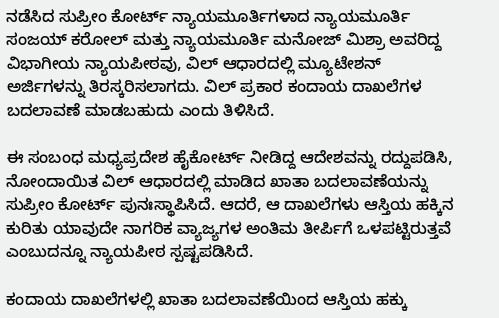ನಡೆಸಿದ ಸುಪ್ರೀಂ ಕೋರ್ಟ್ ನ್ಯಾಯಮೂರ್ತಿಗಳಾದ ನ್ಯಾಯಮೂರ್ತಿ ಸಂಜಯ್ ಕರೋಲ್ ಮತ್ತು ನ್ಯಾಯಮೂರ್ತಿ ಮನೋಜ್ ಮಿಶ್ರಾ ಅವರಿದ್ದ ವಿಭಾಗೀಯ ನ್ಯಾಯಪೀಠವು, ವಿಲ್ ಆಧಾರದಲ್ಲಿ ಮ್ಯೂಟೇಶನ್ ಅರ್ಜಿಗಳನ್ನು ತಿರಸ್ಕರಿಸಲಾಗದು. ವಿಲ್ ಪ್ರಕಾರ ಕಂದಾಯ ದಾಖಲೆಗಳ ಬದಲಾವಣೆ ಮಾಡಬಹುದು ಎಂದು ತಿಳಿಸಿದೆ.

ಈ ಸಂಬಂಧ ಮಧ್ಯಪ್ರದೇಶ ಹೈಕೋರ್ಟ್ ನೀಡಿದ್ದ ಆದೇಶವನ್ನು ರದ್ದುಪಡಿಸಿ, ನೋಂದಾಯಿತ ವಿಲ್ ಆಧಾರದಲ್ಲಿ ಮಾಡಿದ ಖಾತಾ ಬದಲಾವಣೆಯನ್ನು ಸುಪ್ರೀಂ ಕೋರ್ಟ್ ಪುನಃಸ್ಥಾಪಿಸಿದೆ. ಆದರೆ, ಆ ದಾಖಲೆಗಳು ಆಸ್ತಿಯ ಹಕ್ಕಿನ ಕುರಿತು ಯಾವುದೇ ನಾಗರಿಕ ವ್ಯಾಜ್ಯಗಳ ಅಂತಿಮ ತೀರ್ಪಿಗೆ ಒಳಪಟ್ಟಿರುತ್ತವೆ ಎಂಬುದನ್ನೂ ನ್ಯಾಯಪೀಠ ಸ್ಪಷ್ಟಪಡಿಸಿದೆ.

ಕಂದಾಯ ದಾಖಲೆಗಳಲ್ಲಿ ಖಾತಾ ಬದಲಾವಣೆಯಿಂದ ಆಸ್ತಿಯ ಹಕ್ಕು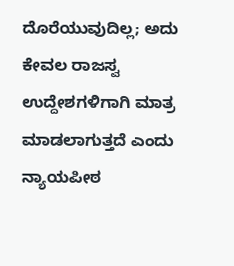ದೊರೆಯುವುದಿಲ್ಲ; ಅದು ಕೇವಲ ರಾಜಸ್ವ ಉದ್ದೇಶಗಳಿಗಾಗಿ ಮಾತ್ರ ಮಾಡಲಾಗುತ್ತದೆ ಎಂದು ನ್ಯಾಯಪೀಠ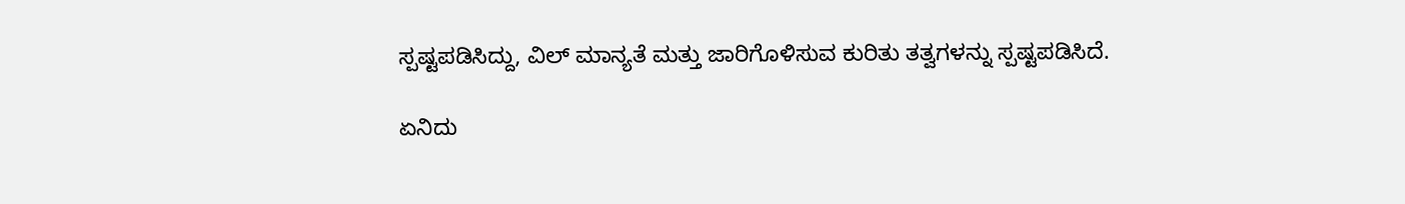ಸ್ಪಷ್ಟಪಡಿಸಿದ್ದು, ವಿಲ್ ಮಾನ್ಯತೆ ಮತ್ತು ಜಾರಿಗೊಳಿಸುವ ಕುರಿತು ತತ್ವಗಳನ್ನು ಸ್ಪಷ್ಟಪಡಿಸಿದೆ.

ಏನಿದು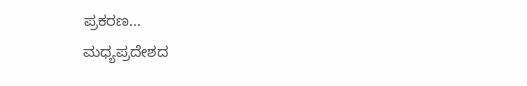ಪ್ರಕರಣ…
ಮಧ್ಯಪ್ರದೇಶದ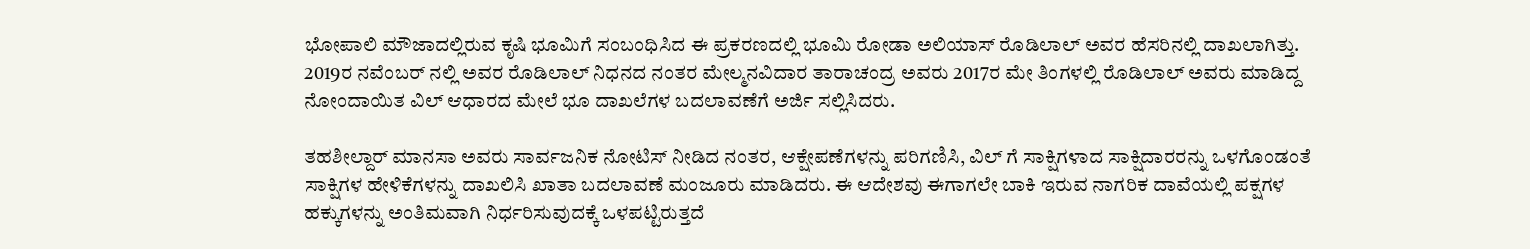ಭೋಪಾಲಿ ಮೌಜಾದಲ್ಲಿರುವ ಕೃಷಿ ಭೂಮಿಗೆ ಸಂಬಂಧಿಸಿದ ಈ ಪ್ರಕರಣದಲ್ಲಿ ಭೂಮಿ ರೋಡಾ ಅಲಿಯಾಸ್ ರೊಡಿಲಾಲ್ ಅವರ ಹೆಸರಿನಲ್ಲಿ ದಾಖಲಾಗಿತ್ತು. 2019ರ ನವೆಂಬರ್ ನಲ್ಲಿ ಅವರ ರೊಡಿಲಾಲ್ ನಿಧನದ ನಂತರ ಮೇಲ್ಮನವಿದಾರ ತಾರಾಚಂದ್ರ ಅವರು 2017ರ ಮೇ ತಿಂಗಳಲ್ಲಿ ರೊಡಿಲಾಲ್ ಅವರು ಮಾಡಿದ್ದ ನೋಂದಾಯಿತ ವಿಲ್ ಆಧಾರದ ಮೇಲೆ ಭೂ ದಾಖಲೆಗಳ ಬದಲಾವಣೆಗೆ ಅರ್ಜಿ ಸಲ್ಲಿಸಿದರು.

ತಹಶೀಲ್ದಾರ್ ಮಾನಸಾ ಅವರು ಸಾರ್ವಜನಿಕ ನೋಟಿಸ್ ನೀಡಿದ ನಂತರ, ಆಕ್ಷೇಪಣೆಗಳನ್ನು ಪರಿಗಣಿಸಿ, ವಿಲ್ ಗೆ ಸಾಕ್ಷಿಗಳಾದ ಸಾಕ್ಷಿದಾರರನ್ನು ಒಳಗೊಂಡಂತೆ ಸಾಕ್ಷಿಗಳ ಹೇಳಿಕೆಗಳನ್ನು ದಾಖಲಿಸಿ ಖಾತಾ ಬದಲಾವಣೆ ಮಂಜೂರು ಮಾಡಿದರು. ಈ ಆದೇಶವು ಈಗಾಗಲೇ ಬಾಕಿ ಇರುವ ನಾಗರಿಕ ದಾವೆಯಲ್ಲಿ ಪಕ್ಷಗಳ ಹಕ್ಕುಗಳನ್ನು ಅಂತಿಮವಾಗಿ ನಿರ್ಧರಿಸುವುದಕ್ಕೆ ಒಳಪಟ್ಟಿರುತ್ತದೆ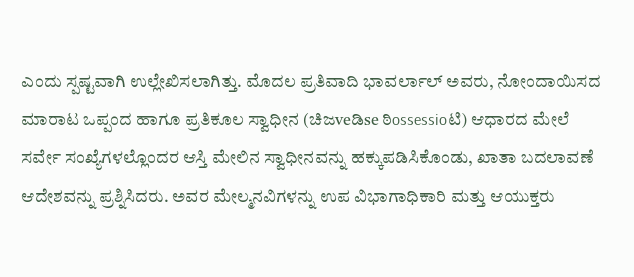ಎಂದು ಸ್ಪಷ್ಟವಾಗಿ ಉಲ್ಲೇಖಿಸಲಾಗಿತ್ತು. ಮೊದಲ ಪ್ರತಿವಾದಿ ಭಾವರ್ಲಾಲ್ ಅವರು, ನೋಂದಾಯಿಸದ ಮಾರಾಟ ಒಪ್ಪಂದ ಹಾಗೂ ಪ್ರತಿಕೂಲ ಸ್ವಾಧೀನ (ಚಿಜveಡಿse ಠಿossessioಟಿ) ಆಧಾರದ ಮೇಲೆ ಸರ್ವೇ ಸಂಖ್ಯೆಗಳಲ್ಲೊಂದರ ಆಸ್ತಿ ಮೇಲಿನ ಸ್ವಾಧೀನವನ್ನು ಹಕ್ಕುಪಡಿಸಿಕೊಂಡು, ಖಾತಾ ಬದಲಾವಣೆ ಆದೇಶವನ್ನು ಪ್ರಶ್ನಿಸಿದರು. ಅವರ ಮೇಲ್ಮನವಿಗಳನ್ನು ಉಪ ವಿಭಾಗಾಧಿಕಾರಿ ಮತ್ತು ಆಯುಕ್ತರು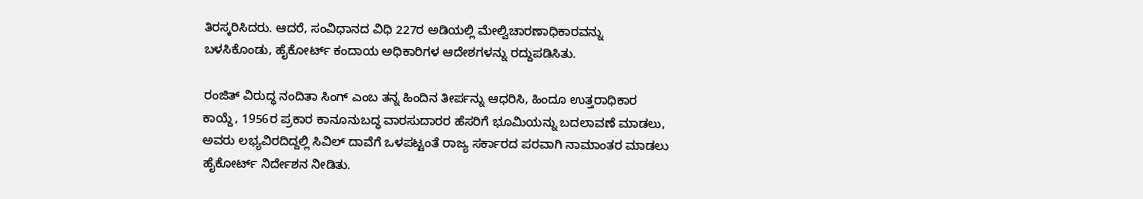ತಿರಸ್ಕರಿಸಿದರು. ಆದರೆ, ಸಂವಿಧಾನದ ವಿಧಿ 227ರ ಅಡಿಯಲ್ಲಿ ಮೇಲ್ವಿಚಾರಣಾಧಿಕಾರವನ್ನು ಬಳಸಿಕೊಂಡು, ಹೈಕೋರ್ಟ್ ಕಂದಾಯ ಅಧಿಕಾರಿಗಳ ಆದೇಶಗಳನ್ನು ರದ್ದುಪಡಿಸಿತು.

ರಂಜಿತ್ ವಿರುದ್ಧ ನಂದಿತಾ ಸಿಂಗ್ ಎಂಬ ತನ್ನ ಹಿಂದಿನ ತೀರ್ಪನ್ನು ಆಧರಿಸಿ, ಹಿಂದೂ ಉತ್ತರಾಧಿಕಾರ ಕಾಯ್ದೆ, 1956ರ ಪ್ರಕಾರ ಕಾನೂನುಬದ್ಧ ವಾರಸುದಾರರ ಹೆಸರಿಗೆ ಭೂಮಿಯನ್ನು ಬದಲಾವಣೆ ಮಾಡಲು, ಅವರು ಲಭ್ಯವಿರದಿದ್ದಲ್ಲಿ ಸಿವಿಲ್ ದಾವೆಗೆ ಒಳಪಟ್ಟಂತೆ ರಾಜ್ಯ ಸರ್ಕಾರದ ಪರವಾಗಿ ನಾಮಾಂತರ ಮಾಡಲು ಹೈಕೋರ್ಟ್ ನಿರ್ದೇಶನ ನೀಡಿತು.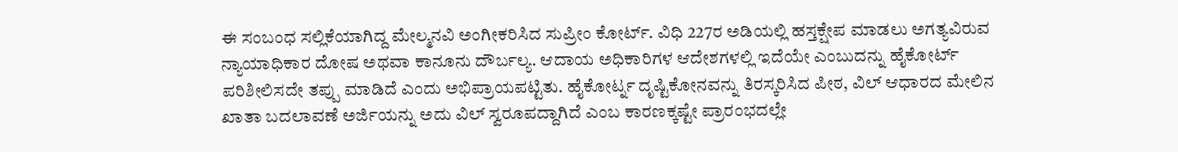ಈ ಸಂಬಂಧ ಸಲ್ಲಿಕೆಯಾಗಿದ್ದ ಮೇಲ್ಮನವಿ ಅಂಗೀಕರಿಸಿದ ಸುಪ್ರೀಂ ಕೋರ್ಟ್. ವಿಧಿ 227ರ ಅಡಿಯಲ್ಲಿ ಹಸ್ತಕ್ಷೇಪ ಮಾಡಲು ಅಗತ್ಯವಿರುವ ನ್ಯಾಯಾಧಿಕಾರ ದೋಷ ಅಥವಾ ಕಾನೂನು ದೌರ್ಬಲ್ಯ. ಆದಾಯ ಅಧಿಕಾರಿಗಳ ಆದೇಶಗಳಲ್ಲಿ ಇದೆಯೇ ಎಂಬುದನ್ನು ಹೈಕೋರ್ಟ್ ಪರಿಶೀಲಿಸದೇ ತಪ್ಪು ಮಾಡಿದೆ ಎಂದು ಅಭಿಪ್ರಾಯಪಟ್ಟಿತು. ಹೈಕೋರ್ಟ್ನ ದೃಷ್ಟಿಕೋನವನ್ನು ತಿರಸ್ಕರಿಸಿದ ಪೀಠ, ವಿಲ್ ಆಧಾರದ ಮೇಲಿನ ಖಾತಾ ಬದಲಾವಣೆ ಅರ್ಜಿಯನ್ನು ಅದು ವಿಲ್ ಸ್ವರೂಪದ್ದಾಗಿದೆ ಎಂಬ ಕಾರಣಕ್ಕಷ್ಟೇ ಪ್ರಾರಂಭದಲ್ಲೇ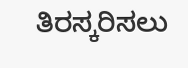ತಿರಸ್ಕರಿಸಲು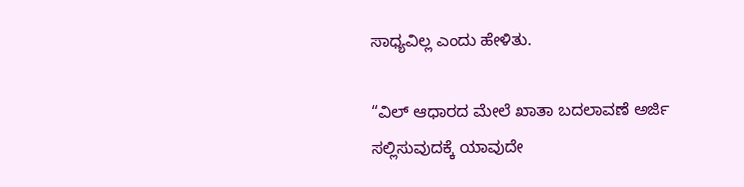ಸಾಧ್ಯವಿಲ್ಲ ಎಂದು ಹೇಳಿತು.

“ವಿಲ್ ಆಧಾರದ ಮೇಲೆ ಖಾತಾ ಬದಲಾವಣೆ ಅರ್ಜಿ ಸಲ್ಲಿಸುವುದಕ್ಕೆ ಯಾವುದೇ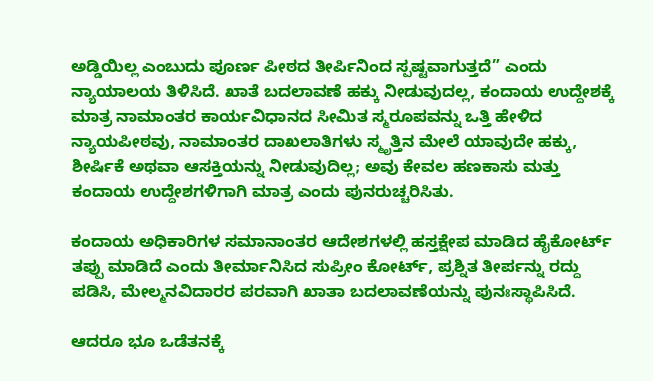ಅಡ್ಡಿಯಿಲ್ಲ ಎಂಬುದು ಪೂರ್ಣ ಪೀಠದ ತೀರ್ಪಿನಿಂದ ಸ್ಪಷ್ಟವಾಗುತ್ತದೆ” ಎಂದು ನ್ಯಾಯಾಲಯ ತಿಳಿಸಿದೆ. ಖಾತೆ ಬದಲಾವಣೆ ಹಕ್ಕು ನೀಡುವುದಲ್ಲ, ಕಂದಾಯ ಉದ್ದೇಶಕ್ಕೆ ಮಾತ್ರ ನಾಮಾಂತರ ಕಾರ್ಯವಿಧಾನದ ಸೀಮಿತ ಸ್ಮರೂಪವನ್ನು ಒತ್ತಿ ಹೇಳಿದ ನ್ಯಾಯಪೀಠವು, ನಾಮಾಂತರ ದಾಖಲಾತಿಗಳು ಸ್ಮೃತ್ತಿನ ಮೇಲೆ ಯಾವುದೇ ಹಕ್ಕು, ಶೀರ್ಷಿಕೆ ಅಥವಾ ಆಸಕ್ತಿಯನ್ನು ನೀಡುವುದಿಲ್ಲ; ಅವು ಕೇವಲ ಹಣಕಾಸು ಮತ್ತು ಕಂದಾಯ ಉದ್ದೇಶಗಳಿಗಾಗಿ ಮಾತ್ರ ಎಂದು ಪುನರುಚ್ಚರಿಸಿತು.

ಕಂದಾಯ ಅಧಿಕಾರಿಗಳ ಸಮಾನಾಂತರ ಆದೇಶಗಳಲ್ಲಿ ಹಸ್ತಕ್ಷೇಪ ಮಾಡಿದ ಹೈಕೋರ್ಟ್ ತಪ್ಪು ಮಾಡಿದೆ ಎಂದು ತೀರ್ಮಾನಿಸಿದ ಸುಪ್ರೀಂ ಕೋರ್ಟ್, ಪ್ರಶ್ನಿತ ತೀರ್ಪನ್ನು ರದ್ದು ಪಡಿಸಿ, ಮೇಲ್ಮನವಿದಾರರ ಪರವಾಗಿ ಖಾತಾ ಬದಲಾವಣೆಯನ್ನು ಪುನಃಸ್ಥಾಪಿಸಿದೆ.

ಆದರೂ ಭೂ ಒಡೆತನಕ್ಕೆ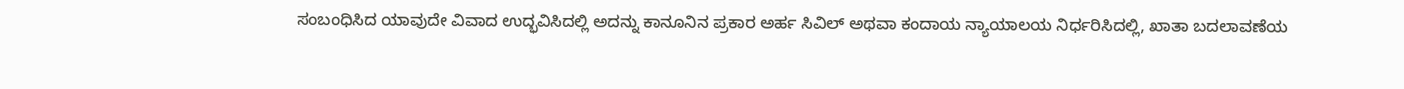ಸಂಬಂಧಿಸಿದ ಯಾವುದೇ ವಿವಾದ ಉದ್ಭವಿಸಿದಲ್ಲಿ ಅದನ್ನು ಕಾನೂನಿನ ಪ್ರಕಾರ ಅರ್ಹ ಸಿವಿಲ್ ಅಥವಾ ಕಂದಾಯ ನ್ಯಾಯಾಲಯ ನಿರ್ಧರಿಸಿದಲ್ಲಿ, ಖಾತಾ ಬದಲಾವಣೆಯ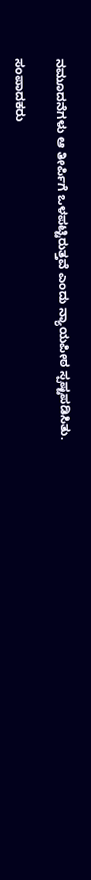ನಮೂದನೆಗಳು ಆ ತೀರ್ಪಿಗೆ ಒಳಪಟ್ಟಿರುತ್ತವೆ ಎಂದು ನ್ಯಾಯಪೀಠ ಸ್ಪಷ್ಟಪಡಿಸಿತು.

ಸಂಪಾದಕರು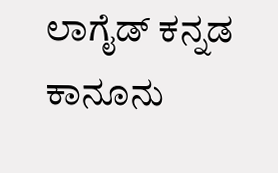ಲಾಗೈಡ್ ಕನ್ನಡ‌ ಕಾನೂನು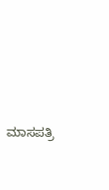ಮಾಸಪತ್ರಿ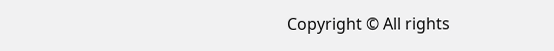Copyright © All rights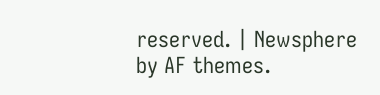reserved. | Newsphere by AF themes.